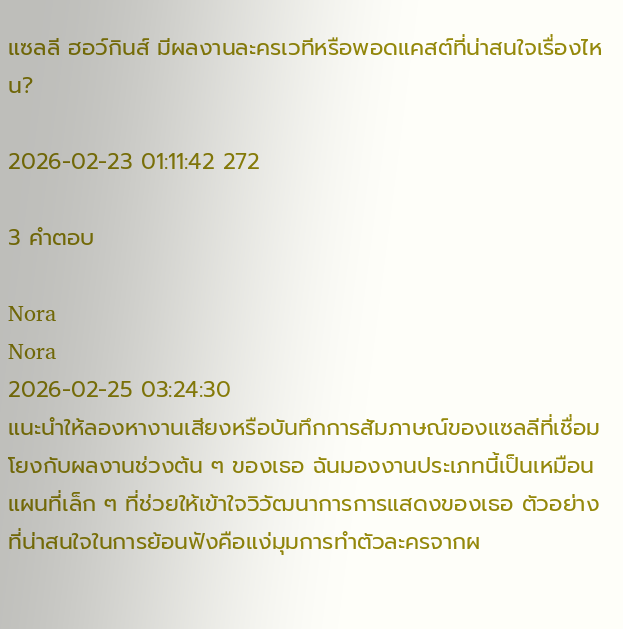แซลลี ฮอว์กินส์ มีผลงานละครเวทีหรือพอดแคสต์ที่น่าสนใจเรื่องไหน?

2026-02-23 01:11:42 272

3 คำตอบ

Nora
Nora
2026-02-25 03:24:30
แนะนำให้ลองหางานเสียงหรือบันทึกการสัมภาษณ์ของแซลลีที่เชื่อมโยงกับผลงานช่วงต้น ๆ ของเธอ ฉันมองงานประเภทนี้เป็นเหมือนแผนที่เล็ก ๆ ที่ช่วยให้เข้าใจวิวัฒนาการการแสดงของเธอ ตัวอย่างที่น่าสนใจในการย้อนฟังคือแง่มุมการทำตัวละครจากผ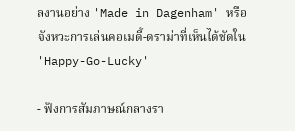ลงานอย่าง 'Made in Dagenham' หรือจังหวะการเล่นคอเมดี้-ดราม่าที่เห็นได้ชัดใน 'Happy-Go-Lucky'

- ฟังการสัมภาษณ์กลางรา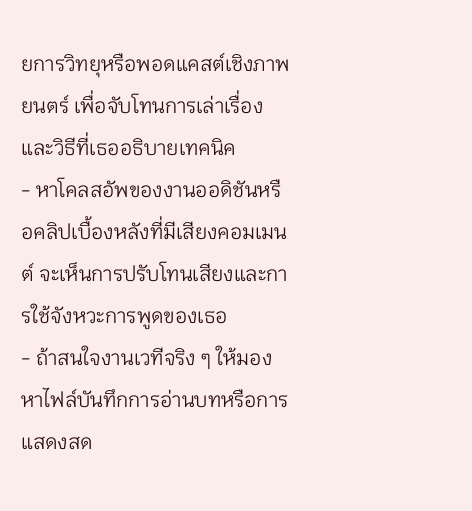ยการวิทยุหรือพอดแคสต์เชิงภาพยนตร์ เพื่อจับโทนการเล่าเรื่องและวิธีที่เธออธิบายเทคนิค
- หาโคลสอัพของงานออดิชันหรือคลิปเบื้องหลังที่มีเสียงคอมเมนต์ จะเห็นการปรับโทนเสียงและการใช้จังหวะการพูดของเธอ
- ถ้าสนใจงานเวทีจริง ๆ ให้มองหาไฟล์บันทึกการอ่านบทหรือการแสดงสด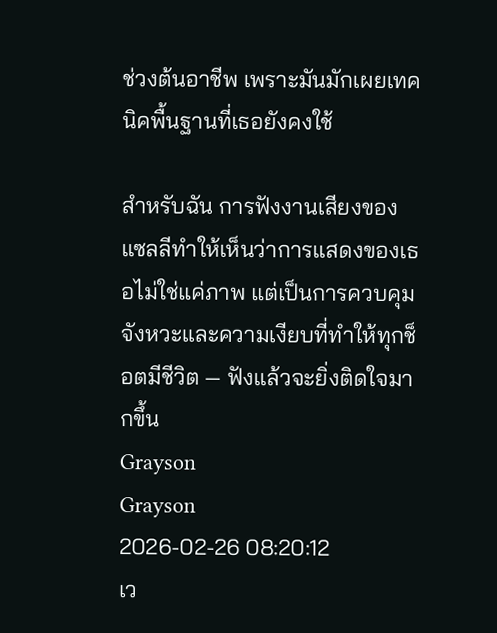ช่วงต้นอาชีพ เพราะมันมักเผยเทคนิคพื้นฐานที่เธอยังคงใช้

สำหรับฉัน การฟังงานเสียงของแซลลีทำให้เห็นว่าการแสดงของเธอไม่ใช่แค่ภาพ แต่เป็นการควบคุมจังหวะและความเงียบที่ทำให้ทุกช็อตมีชีวิต — ฟังแล้วจะยิ่งติดใจมากขึ้น
Grayson
Grayson
2026-02-26 08:20:12
เว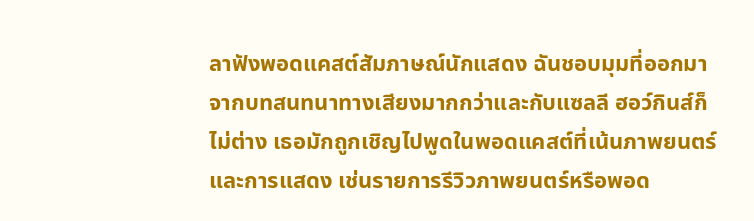ลาฟังพอดแคสต์สัมภาษณ์นักแสดง ฉันชอบมุมที่ออกมาจากบทสนทนาทางเสียงมากกว่าและกับแซลลี ฮอว์กินส์ก็ไม่ต่าง เธอมักถูกเชิญไปพูดในพอดแคสต์ที่เน้นภาพยนตร์และการแสดง เช่นรายการรีวิวภาพยนตร์หรือพอด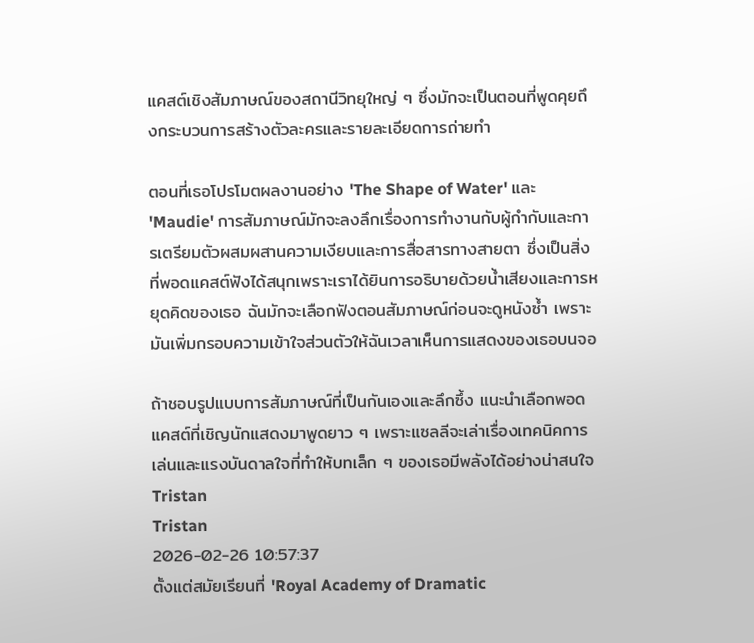แคสต์เชิงสัมภาษณ์ของสถานีวิทยุใหญ่ ๆ ซึ่งมักจะเป็นตอนที่พูดคุยถึงกระบวนการสร้างตัวละครและรายละเอียดการถ่ายทำ

ตอนที่เธอโปรโมตผลงานอย่าง 'The Shape of Water' และ 'Maudie' การสัมภาษณ์มักจะลงลึกเรื่องการทำงานกับผู้กำกับและการเตรียมตัวผสมผสานความเงียบและการสื่อสารทางสายตา ซึ่งเป็นสิ่งที่พอดแคสต์ฟังได้สนุกเพราะเราได้ยินการอธิบายด้วยน้ำเสียงและการหยุดคิดของเธอ ฉันมักจะเลือกฟังตอนสัมภาษณ์ก่อนจะดูหนังซ้ำ เพราะมันเพิ่มกรอบความเข้าใจส่วนตัวให้ฉันเวลาเห็นการแสดงของเธอบนจอ

ถ้าชอบรูปแบบการสัมภาษณ์ที่เป็นกันเองและลึกซึ้ง แนะนำเลือกพอดแคสต์ที่เชิญนักแสดงมาพูดยาว ๆ เพราะแซลลีจะเล่าเรื่องเทคนิคการเล่นและแรงบันดาลใจที่ทำให้บทเล็ก ๆ ของเธอมีพลังได้อย่างน่าสนใจ
Tristan
Tristan
2026-02-26 10:57:37
ตั้งแต่สมัยเรียนที่ 'Royal Academy of Dramatic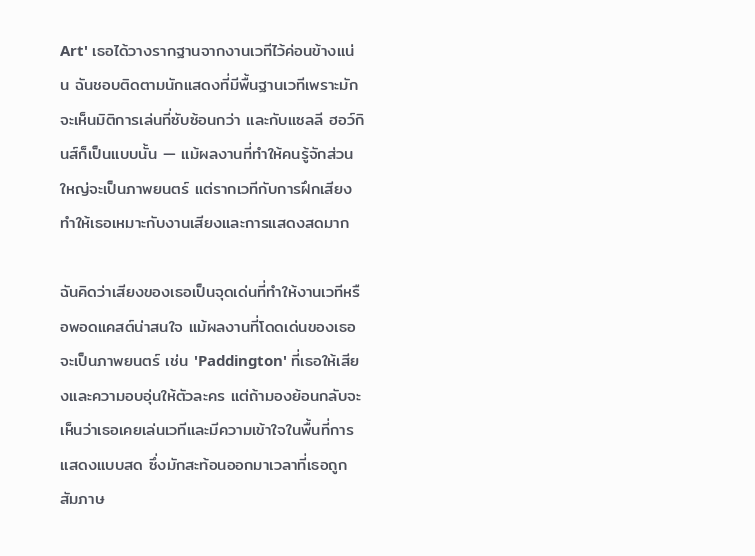Art' เธอได้วางรากฐานจากงานเวทีไว้ค่อนข้างแน่น ฉันชอบติดตามนักแสดงที่มีพื้นฐานเวทีเพราะมักจะเห็นมิติการเล่นที่ซับซ้อนกว่า และกับแซลลี ฮอว์กินส์ก็เป็นแบบนั้น — แม้ผลงานที่ทำให้คนรู้จักส่วนใหญ่จะเป็นภาพยนตร์ แต่รากเวทีกับการฝึกเสียงทำให้เธอเหมาะกับงานเสียงและการแสดงสดมาก

ฉันคิดว่าเสียงของเธอเป็นจุดเด่นที่ทำให้งานเวทีหรือพอดแคสต์น่าสนใจ แม้ผลงานที่โดดเด่นของเธอจะเป็นภาพยนตร์ เช่น 'Paddington' ที่เธอให้เสียงและความอบอุ่นให้ตัวละคร แต่ถ้ามองย้อนกลับจะเห็นว่าเธอเคยเล่นเวทีและมีความเข้าใจในพื้นที่การแสดงแบบสด ซึ่งมักสะท้อนออกมาเวลาที่เธอถูกสัมภาษ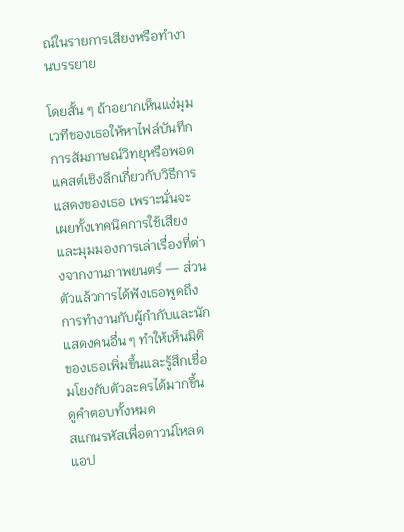ณ์ในรายการเสียงหรือทำงานบรรยาย

โดยสั้น ๆ ถ้าอยากเห็นแง่มุมเวทีของเธอให้หาไฟล์บันทึกการสัมภาษณ์วิทยุหรือพอดแคสต์เชิงลึกเกี่ยวกับวิธีการแสดงของเธอ เพราะนั่นจะเผยทั้งเทคนิคการใช้เสียง และมุมมองการเล่าเรื่องที่ต่างจากงานภาพยนตร์ — ส่วนตัวแล้วการได้ฟังเธอพูดถึงการทำงานกับผู้กำกับและนักแสดงคนอื่น ๆ ทำให้เห็นมิติของเธอเพิ่มขึ้นและรู้สึกเชื่อมโยงกับตัวละครได้มากขึ้น
ดูคำตอบทั้งหมด
สแกนรหัสเพื่อดาวน์โหลดแอป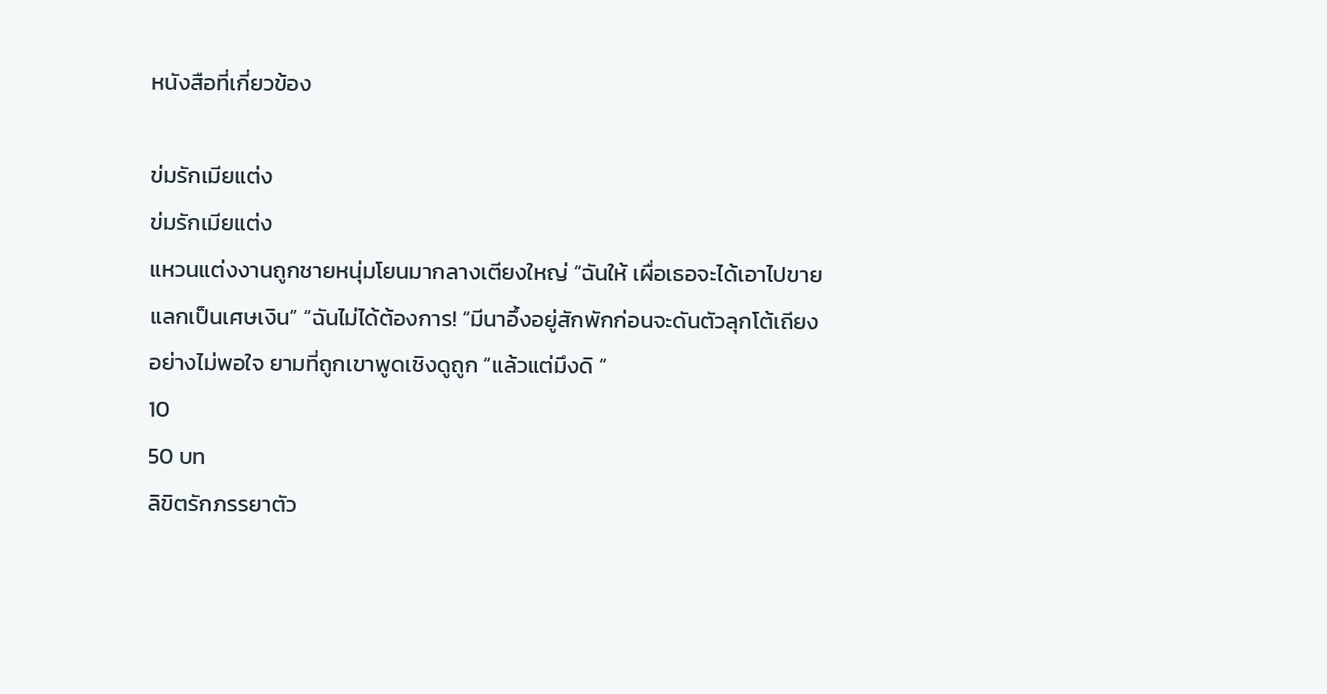หนังสือที่เกี่ยวข้อง

ข่มรักเมียแต่ง
ข่มรักเมียแต่ง
แหวนแต่งงานถูกชายหนุ่มโยนมากลางเตียงใหญ่ “ฉันให้ เผื่อเธอจะได้เอาไปขายแลกเป็นเศษเงิน” “ฉันไม่ได้ต้องการ! “มีนาอึ้งอยู่สักพักก่อนจะดันตัวลุกโต้เถียงอย่างไม่พอใจ ยามที่ถูกเขาพูดเชิงดูถูก “แล้วแต่มึงดิ “
10
50 บท
ลิขิตรักภรรยาตัว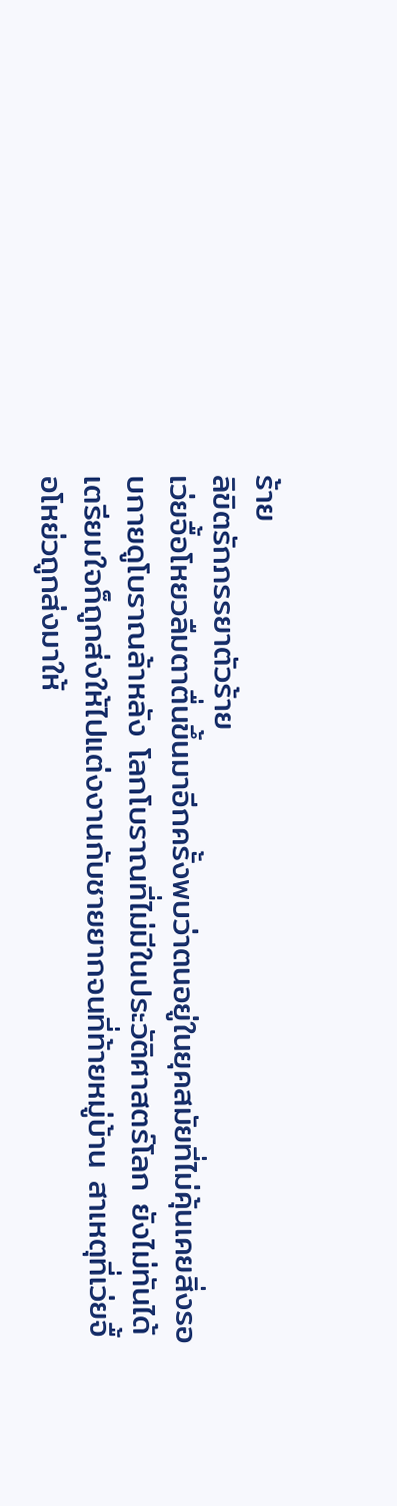ร้าย
ลิขิตรักภรรยาตัวร้าย
เว่ยจื้อโหยวลืมตาตื่นขึ้นมาอีกครั้งพบว่าตนอยู่ในยุคสมัยที่ไม่คุ้นเคยสิ่งรอบกายดูโบราณล้าหลัง โลกโบราณที่ไม่มีในประวัติศาสตร์โลก ยังไม่ทันได้เตรียมใจก็ถูกส่งให้ไปแต่งงานกับชายยากจนที่ท้ายหมู่บ้าน สาเหตุที่เว่ยจื้อโหย่วถูกส่งมาให้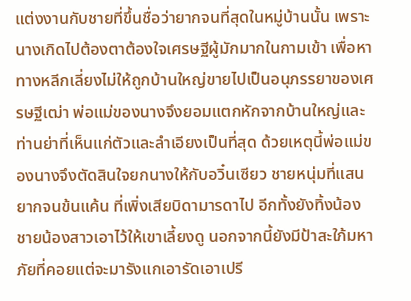แต่งงานกับชายที่ขึ้นชื่อว่ายากจนที่สุดในหมู่บ้านนั้น เพราะนางเกิดไปต้องตาต้องใจเศรษฐีผู้มักมากในกามเข้า เพื่อหาทางหลีกเลี่ยงไม่ให้ถูกบ้านใหญ่ขายไปเป็นอนุภรรยาของเศรษฐีเฒ่า พ่อแม่ของนางจึงยอมแตกหักจากบ้านใหญ่และท่านย่าที่เห็นแก่ตัวและลำเอียงเป็นที่สุด ด้วยเหตุนี้พ่อแม่ของนางจึงตัดสินใจยกนางให้กับอวิ๋นเซียว ชายหนุ่มที่แสนยากจนข้นแค้น ที่เพิ่งเสียบิดามารดาไป อีกทั้งยังทิ้งน้องชายน้องสาวเอาไว้ให้เขาเลี้ยงดู นอกจากนี้ยังมีป้าสะใภ้มหาภัยที่คอยแต่จะมารังแกเอารัดเอาเปรี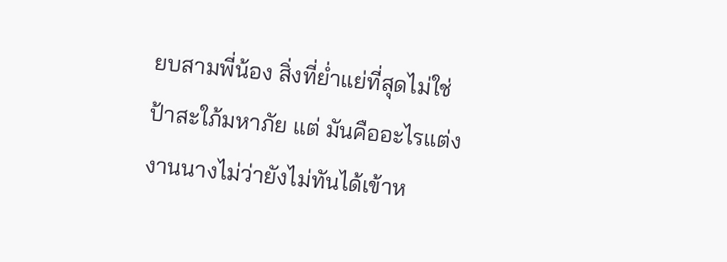ยบสามพี่น้อง สิ่งที่ย่ำแย่ที่สุดไม่ใช่ป้าสะใภ้มหาภัย แต่ มันคืออะไรแต่งงานนางไม่ว่ายังไม่ทันได้เข้าห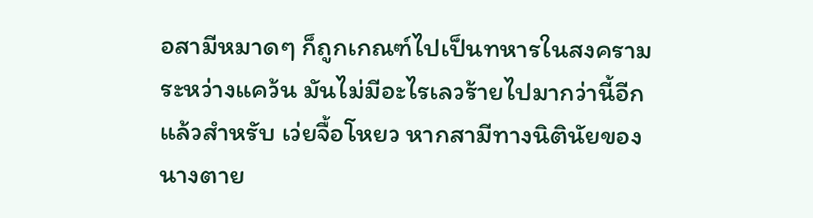อสามีหมาดๆ ก็ถูกเกณฑ์ไปเป็นทหารในสงครามระหว่างแคว้น มันไม่มีอะไรเลวร้ายไปมากว่านี้อีกแล้วสำหรับ เว่ยจื้อโหยว หากสามีทางนิตินัยของนางตาย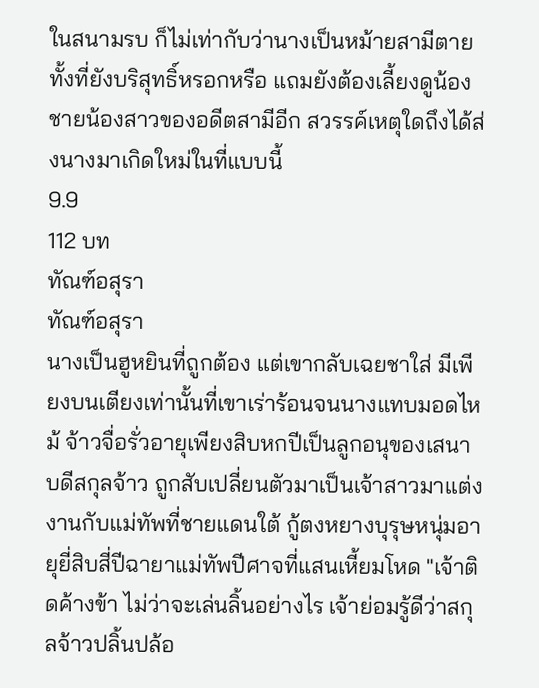ในสนามรบ ก็ไม่เท่ากับว่านางเป็นหม้ายสามีตายทั้งที่ยังบริสุทธิ์หรอกหรือ แถมยังต้องเลี้ยงดูน้องชายน้องสาวของอดีตสามีอีก สวรรค์เหตุใดถึงได้ส่งนางมาเกิดใหม่ในที่แบบนี้
9.9
112 บท
ทัณฑ์อสุรา
ทัณฑ์อสุรา
นางเป็นฮูหยินที่ถูกต้อง แต่เขากลับเฉยชาใส่ มีเพียงบนเตียงเท่านั้นที่เขาเร่าร้อนจนนางแทบมอดไหม้ จ้าวจื่อรั่วอายุเพียงสิบหกปีเป็นลูกอนุของเสนาบดีสกุลจ้าว ถูกสับเปลี่ยนตัวมาเป็นเจ้าสาวมาแต่งงานกับแม่ทัพที่ชายแดนใต้ กู้ตงหยางบุรุษหนุ่มอายุยี่สิบสี่ปีฉายาแม่ทัพปีศาจที่แสนเหี้ยมโหด "เจ้าติดค้างข้า ไม่ว่าจะเล่นลิ้นอย่างไร เจ้าย่อมรู้ดีว่าสกุลจ้าวปลิ้นปล้อ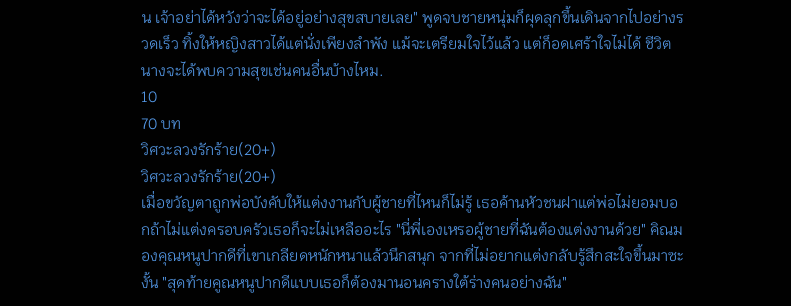น เจ้าอย่าได้หวังว่าจะได้อยู่อย่างสุขสบายเลย" พูดจบชายหนุ่มก็ผุดลุกขึ้นเดินจากไปอย่างรวดเร็ว ทิ้งให้หญิงสาวได้แต่นั่งเพียงลำพัง แม้จะเตรียมใจไว้แล้ว แต่ก็อดเศร้าใจไม่ได้ ชีวิตนางจะได้พบความสุขเช่นคนอื่นบ้างไหม.
10
70 บท
วิศวะลวงรักร้าย(20+)
วิศวะลวงรักร้าย(20+)
เมื่อขวัญตาถูกพ่อบังคับให้แต่งงานกับผู้ชายที่ไหนก็ไม่รู้ เธอค้านหัวชนฝาแต่พ่อไม่ยอมบอกถ้าไม่แต่งครอบครัวเธอก็จะไม่เหลืออะไร "นี่พี่เองเหรอผู้ชายที่ฉันต้องแต่งงานด้วย" คิณมองคุณหนูปากดีที่เขาเกลียดหนักหนาแล้วนึกสนุก จากที่ไม่อยากแต่งกลับรู้สึกสะใจขึ้นมาซะงั้น "สุดท้ายคูณหนูปากดีแบบเธอก็ต้องมานอนครางใต้ร่างคนอย่างฉัน"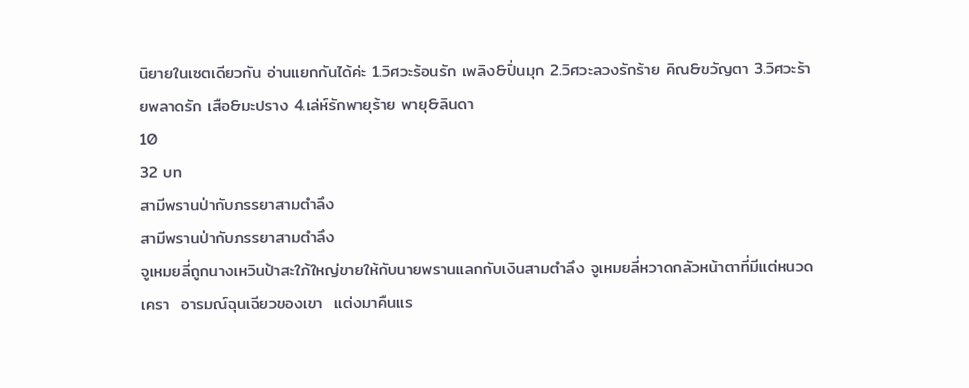นิยายในเซตเดียวกัน อ่านแยกกันได้ค่ะ 1.วิศวะร้อนรัก เพลิง&ปิ่นมุก 2.วิศวะลวงรักร้าย คิณ&ขวัญตา 3.วิศวะร้ายพลาดรัก เสือ&มะปราง 4.เล่ห์รักพายุร้าย พายุ&ลินดา
10
32 บท
สามีพรานป่ากับภรรยาสามตำลึง
สามีพรานป่ากับภรรยาสามตำลึง
จูเหมยลี่ถูกนางเหวินป้าสะใภ้ใหญ่ขายให้กับนายพรานแลกกับเงินสามตำลึง จูเหมยลี่หวาดกลัวหน้าตาที่มีแต่หนวดเครา  อารมณ์ฉุนเฉียวของเขา  แต่งมาคืนแร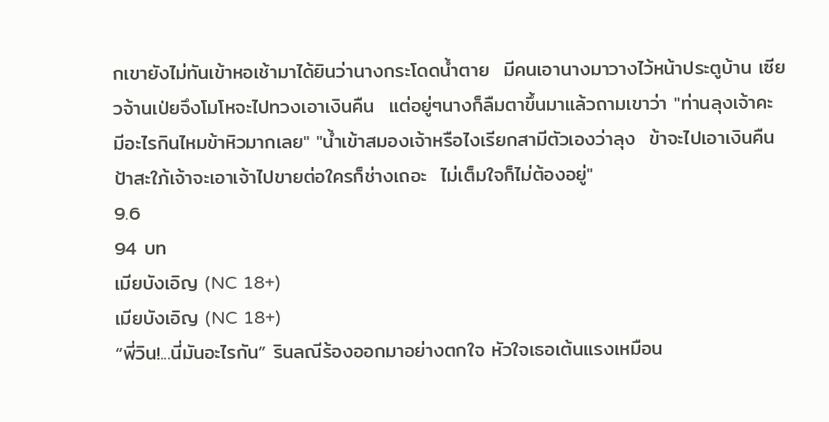กเขายังไม่ทันเข้าหอเช้ามาได้ยินว่านางกระโดดน้ำตาย  มีคนเอานางมาวางไว้หน้าประตูบ้าน เซียวจ้านเป่ยจึงโมโหจะไปทวงเอาเงินคืน  แต่อยู่ๆนางก็ลืมตาขึ้นมาแล้วถามเขาว่า "ท่านลุงเจ้าคะ  มีอะไรกินไหมข้าหิวมากเลย" "น้ำเข้าสมองเจ้าหรือไงเรียกสามีตัวเองว่าลุง  ข้าจะไปเอาเงินคืน  ป้าสะใภ้เจ้าจะเอาเจ้าไปขายต่อใครก็ช่างเถอะ  ไม่เต็มใจก็ไม่ต้องอยู่"
9.6
94 บท
เมียบังเอิญ (NC 18+)
เมียบังเอิญ (NC 18+)
“พี่วิน!...นี่มันอะไรกัน” รินลณีร้องออกมาอย่างตกใจ หัวใจเธอเต้นแรงเหมือน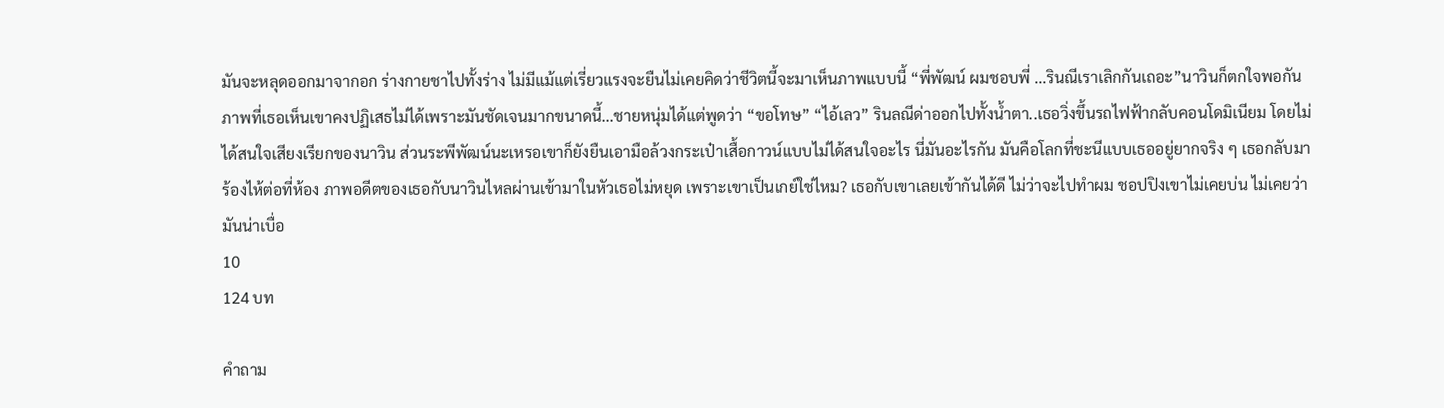มันจะหลุดออกมาจากอก ร่างกายชาไปทั้งร่าง ไม่มีแม้แต่เรี่ยวแรงจะยืนไม่เคยคิดว่าชีวิตนี้จะมาเห็นภาพแบบนี้ “พี่พัฒน์ ผมชอบพี่ ...รินณีเราเลิกกันเถอะ”นาวินก็ตกใจพอกัน ภาพที่เธอเห็นเขาคงปฏิเสธไม่ได้เพราะมันชัดเจนมากขนาดนี้...ชายหนุ่มได้แต่พูดว่า “ขอโทษ” “ไอ้เลว” รินลณีด่าออกไปทั้งน้ำตา..เธอวิ่งขึ้นรถไฟฟ้ากลับคอนโดมิเนียม โดยไม่ได้สนใจเสียงเรียกของนาวิน ส่วนระพีพัฒน์นะเหรอเขาก็ยังยืนเอามือล้วงกระเป๋าเสื้อกาวน์แบบไม่ได้สนใจอะไร นี่มันอะไรกัน มันคือโลกที่ชะนีแบบเธออยู่ยากจริง ๆ เธอกลับมาร้องไห้ต่อที่ห้อง ภาพอดีตของเธอกับนาวินไหลผ่านเข้ามาในหัวเธอไม่หยุด เพราะเขาเป็นเกย์ใช่ไหม? เธอกับเขาเลยเข้ากันได้ดี ไม่ว่าจะไปทำผม ชอปปิงเขาไม่เคยบ่น ไม่เคยว่ามันน่าเบื่อ
10
124 บท

คำถาม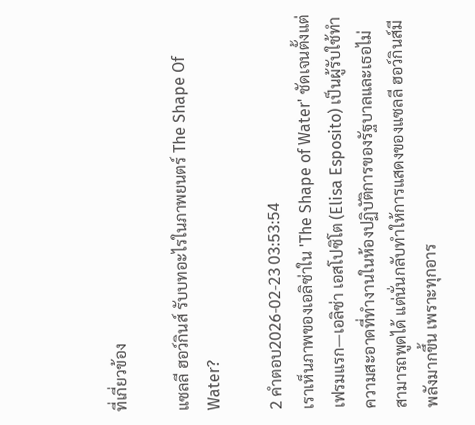ที่เกี่ยวข้อง

แซลลี ฮอว์กินส์ รับบทอะไรในภาพยนตร์ The Shape Of Water?

2 คำตอบ2026-02-23 03:53:54
เราเห็นภาพของเอลิซ่าใน 'The Shape of Water' ชัดเจนตั้งแต่เฟรมแรก—เอลิซ่า เอสโปซิโต (Elisa Esposito) เป็นผู้รับใช้ทำความสะอาดที่ทำงานในห้องปฏิบัติการของรัฐบาลและเธอไม่สามารถพูดได้ แต่นั่นกลับทำให้การแสดงของแซลลี ฮอว์กินส์มีพลังมากขึ้น เพราะทุกอาร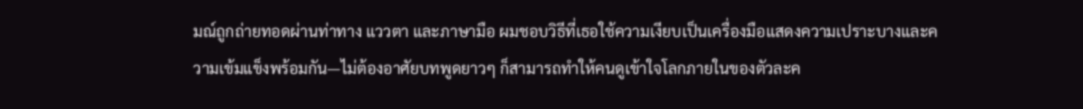มณ์ถูกถ่ายทอดผ่านท่าทาง แววตา และภาษามือ ผมชอบวิธีที่เธอใช้ความเงียบเป็นเครื่องมือแสดงความเปราะบางและความเข้มแข็งพร้อมกัน—ไม่ต้องอาศัยบทพูดยาวๆ ก็สามารถทำให้คนดูเข้าใจโลกภายในของตัวละค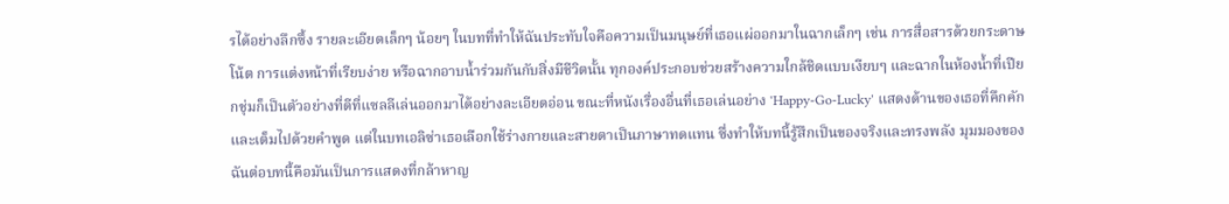รได้อย่างลึกซึ้ง รายละเอียดเล็กๆ น้อยๆ ในบทที่ทำให้ฉันประทับใจคือความเป็นมนุษย์ที่เธอแผ่ออกมาในฉากเล็กๆ เช่น การสื่อสารด้วยกระดาษโน้ต การแต่งหน้าที่เรียบง่าย หรือฉากอาบน้ำร่วมกันกับสิ่งมีชีวิตนั้น ทุกองค์ประกอบช่วยสร้างความใกล้ชิดแบบเงียบๆ และฉากในห้องน้ำที่เปียกชุ่มก็เป็นตัวอย่างที่ดีที่แซลลีเล่นออกมาได้อย่างละเอียดอ่อน ขณะที่หนังเรื่องอื่นที่เธอเล่นอย่าง 'Happy-Go-Lucky' แสดงด้านของเธอที่คึกคักและเต็มไปด้วยคำพูด แต่ในบทเอลิซ่าเธอเลือกใช้ร่างกายและสายตาเป็นภาษาทดแทน ซึ่งทำให้บทนี้รู้สึกเป็นของจริงและทรงพลัง มุมมองของฉันต่อบทนี้คือมันเป็นการแสดงที่กล้าหาญ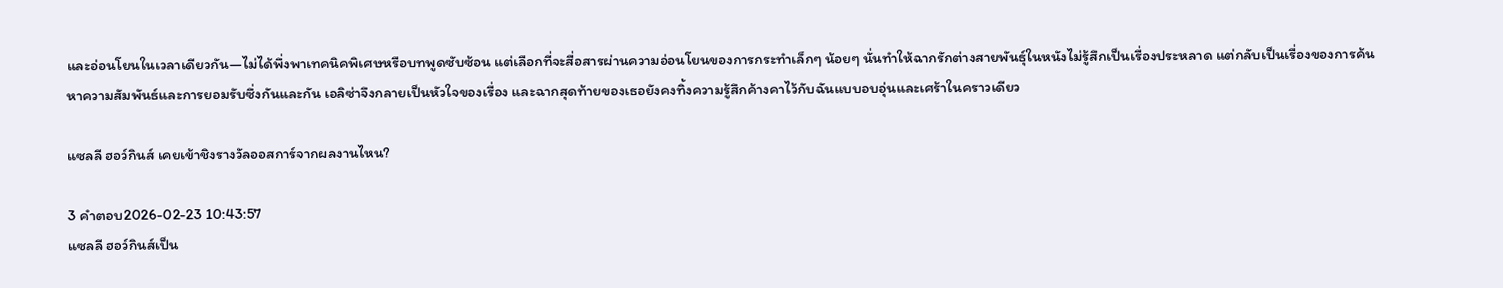และอ่อนโยนในเวลาเดียวกัน—ไม่ได้พึ่งพาเทคนิคพิเศษหรือบทพูดซับซ้อน แต่เลือกที่จะสื่อสารผ่านความอ่อนโยนของการกระทำเล็กๆ น้อยๆ นั่นทำให้ฉากรักต่างสายพันธุ์ในหนังไม่รู้สึกเป็นเรื่องประหลาด แต่กลับเป็นเรื่องของการค้นหาความสัมพันธ์และการยอมรับซึ่งกันและกัน เอลิซ่าจึงกลายเป็นหัวใจของเรื่อง และฉากสุดท้ายของเธอยังคงทิ้งความรู้สึกค้างคาไว้กับฉันแบบอบอุ่นและเศร้าในคราวเดียว

แซลลี ฮอว์กินส์ เคยเข้าชิงรางวัลออสการ์จากผลงานไหน?

3 คำตอบ2026-02-23 10:43:57
แซลลี ฮอว์กินส์เป็น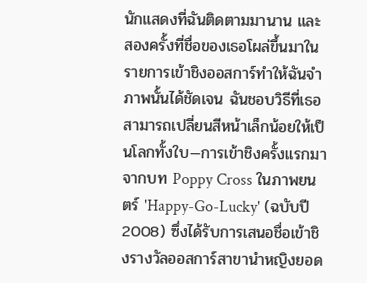นักแสดงที่ฉันติดตามมานาน และสองครั้งที่ชื่อของเธอโผล่ขึ้นมาในรายการเข้าชิงออสการ์ทำให้ฉันจำภาพนั้นได้ชัดเจน ฉันชอบวิธีที่เธอสามารถเปลี่ยนสีหน้าเล็กน้อยให้เป็นโลกทั้งใบ—การเข้าชิงครั้งแรกมาจากบท Poppy Cross ในภาพยนตร์ 'Happy-Go-Lucky' (ฉบับปี 2008) ซึ่งได้รับการเสนอชื่อเข้าชิงรางวัลออสการ์สาขานำหญิงยอด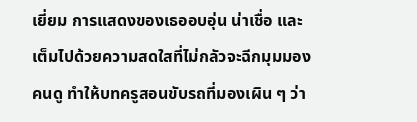เยี่ยม การแสดงของเธออบอุ่น น่าเชื่อ และเต็มไปด้วยความสดใสที่ไม่กลัวจะฉีกมุมมองคนดู ทำให้บทครูสอนขับรถที่มองเผิน ๆ ว่า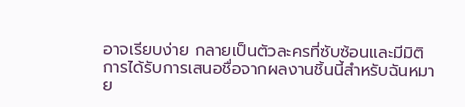อาจเรียบง่าย กลายเป็นตัวละครที่ซับซ้อนและมีมิติ การได้รับการเสนอชื่อจากผลงานชิ้นนี้สำหรับฉันหมาย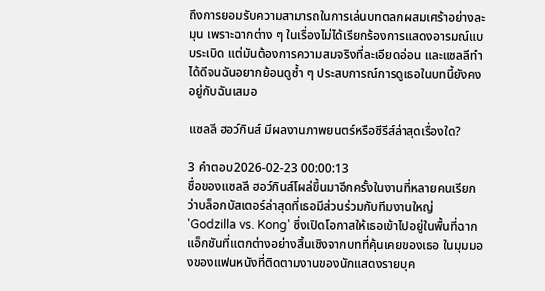ถึงการยอมรับความสามารถในการเล่นบทตลกผสมเศร้าอย่างละมุน เพราะฉากต่าง ๆ ในเรื่องไม่ได้เรียกร้องการแสดงอารมณ์แบบระเบิด แต่มันต้องการความสมจริงที่ละเอียดอ่อน และแซลลีทำได้ดีจนฉันอยากย้อนดูซ้ำ ๆ ประสบการณ์การดูเธอในบทนี้ยังคงอยู่กับฉันเสมอ

แซลลี ฮอว์กินส์ มีผลงานภาพยนตร์หรือซีรีส์ล่าสุดเรื่องใด?

3 คำตอบ2026-02-23 00:00:13
ชื่อของแซลลี ฮอว์กินส์โผล่ขึ้นมาอีกครั้งในงานที่หลายคนเรียกว่าบล็อกบัสเตอร์ล่าสุดที่เธอมีส่วนร่วมกับทีมงานใหญ่ 'Godzilla vs. Kong' ซึ่งเปิดโอกาสให้เธอเข้าไปอยู่ในพื้นที่ฉากแอ็กชันที่แตกต่างอย่างสิ้นเชิงจากบทที่คุ้นเคยของเธอ ในมุมมองของแฟนหนังที่ติดตามงานของนักแสดงรายบุค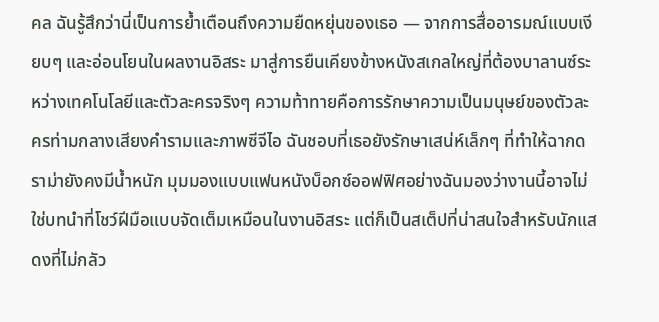คล ฉันรู้สึกว่านี่เป็นการย้ำเตือนถึงความยืดหยุ่นของเธอ — จากการสื่ออารมณ์แบบเงียบๆ และอ่อนโยนในผลงานอิสระ มาสู่การยืนเคียงข้างหนังสเกลใหญ่ที่ต้องบาลานซ์ระหว่างเทคโนโลยีและตัวละครจริงๆ ความท้าทายคือการรักษาความเป็นมนุษย์ของตัวละครท่ามกลางเสียงคำรามและภาพซีจีไอ ฉันชอบที่เธอยังรักษาเสน่ห์เล็กๆ ที่ทำให้ฉากดราม่ายังคงมีน้ำหนัก มุมมองแบบแฟนหนังบ็อกซ์ออฟฟิศอย่างฉันมองว่างานนี้อาจไม่ใช่บทนำที่โชว์ฝีมือแบบจัดเต็มเหมือนในงานอิสระ แต่ก็เป็นสเต็ปที่น่าสนใจสำหรับนักแสดงที่ไม่กลัว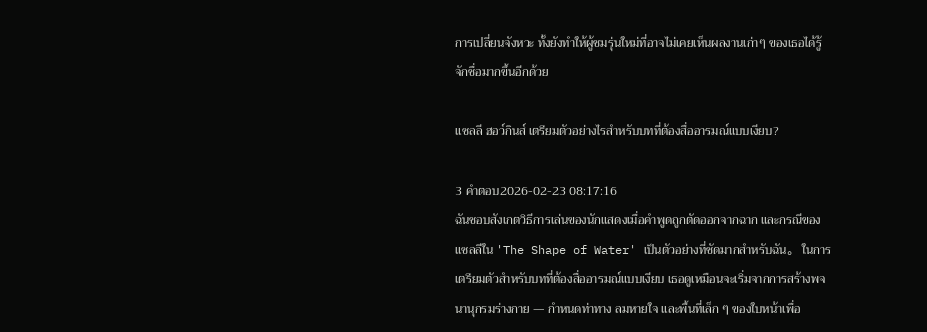การเปลี่ยนจังหวะ ทั้งยังทำให้ผู้ชมรุ่นใหม่ที่อาจไม่เคยเห็นผลงานเก่าๆ ของเธอได้รู้จักชื่อมากขึ้นอีกด้วย

แซลลี ฮอว์กินส์ เตรียมตัวอย่างไรสำหรับบทที่ต้องสื่ออารมณ์แบบเงียบ?

3 คำตอบ2026-02-23 08:17:16
ฉันชอบสังเกตวิธีการเล่นของนักแสดงเมื่อคำพูดถูกตัดออกจากฉาก และกรณีของแซลลีใน 'The Shape of Water' เป็นตัวอย่างที่ชัดมากสำหรับฉัน。 ในการเตรียมตัวสำหรับบทที่ต้องสื่ออารมณ์แบบเงียบ เธอดูเหมือนจะเริ่มจากการสร้างพจนานุกรมร่างกาย — กำหนดท่าทาง ลมหายใจ และพื้นที่เล็ก ๆ ของใบหน้าเพื่อ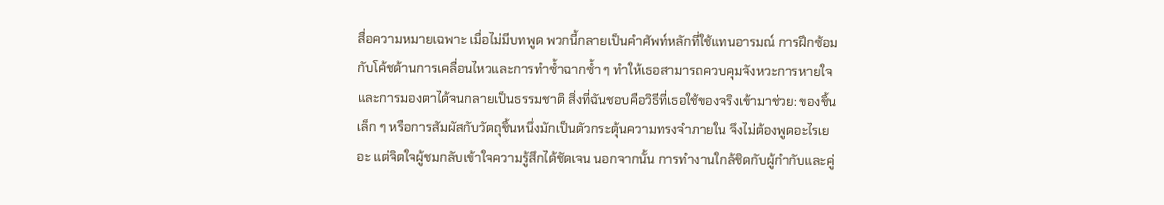สื่อความหมายเฉพาะ เมื่อไม่มีบทพูด พวกนี้กลายเป็นคำศัพท์หลักที่ใช้แทนอารมณ์ การฝึกซ้อมกับโค้ชด้านการเคลื่อนไหวและการทำซ้ำฉากซ้ำ ๆ ทำให้เธอสามารถควบคุมจังหวะการหายใจและการมองตาได้จนกลายเป็นธรรมชาติ สิ่งที่ฉันชอบคือวิธีที่เธอใช้ของจริงเข้ามาช่วย: ของชิ้นเล็ก ๆ หรือการสัมผัสกับวัตถุชิ้นหนึ่งมักเป็นตัวกระตุ้นความทรงจำภายใน จึงไม่ต้องพูดอะไรเยอะ แต่จิตใจผู้ชมกลับเข้าใจความรู้สึกได้ชัดเจน นอกจากนั้น การทำงานใกล้ชิดกับผู้กำกับและคู่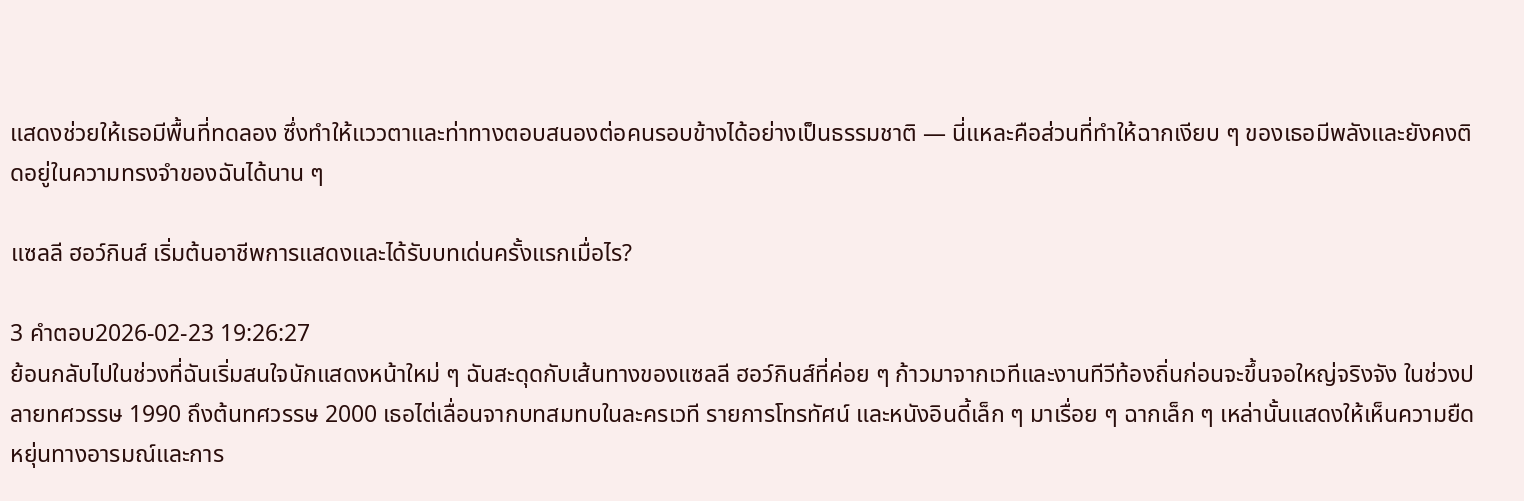แสดงช่วยให้เธอมีพื้นที่ทดลอง ซึ่งทำให้แววตาและท่าทางตอบสนองต่อคนรอบข้างได้อย่างเป็นธรรมชาติ — นี่แหละคือส่วนที่ทำให้ฉากเงียบ ๆ ของเธอมีพลังและยังคงติดอยู่ในความทรงจำของฉันได้นาน ๆ

แซลลี ฮอว์กินส์ เริ่มต้นอาชีพการแสดงและได้รับบทเด่นครั้งแรกเมื่อไร?

3 คำตอบ2026-02-23 19:26:27
ย้อนกลับไปในช่วงที่ฉันเริ่มสนใจนักแสดงหน้าใหม่ ๆ ฉันสะดุดกับเส้นทางของแซลลี ฮอว์กินส์ที่ค่อย ๆ ก้าวมาจากเวทีและงานทีวีท้องถิ่นก่อนจะขึ้นจอใหญ่จริงจัง ในช่วงปลายทศวรรษ 1990 ถึงต้นทศวรรษ 2000 เธอไต่เลื่อนจากบทสมทบในละครเวที รายการโทรทัศน์ และหนังอินดี้เล็ก ๆ มาเรื่อย ๆ ฉากเล็ก ๆ เหล่านั้นแสดงให้เห็นความยืดหยุ่นทางอารมณ์และการ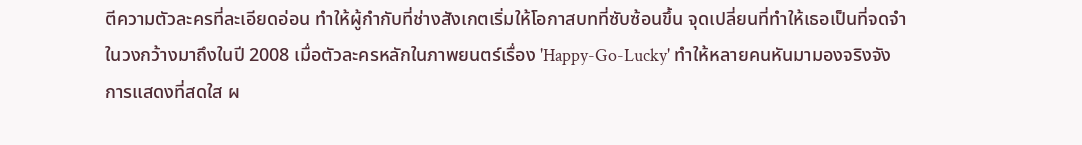ตีความตัวละครที่ละเอียดอ่อน ทำให้ผู้กำกับที่ช่างสังเกตเริ่มให้โอกาสบทที่ซับซ้อนขึ้น จุดเปลี่ยนที่ทำให้เธอเป็นที่จดจำในวงกว้างมาถึงในปี 2008 เมื่อตัวละครหลักในภาพยนตร์เรื่อง 'Happy-Go-Lucky' ทำให้หลายคนหันมามองจริงจัง การแสดงที่สดใส ผ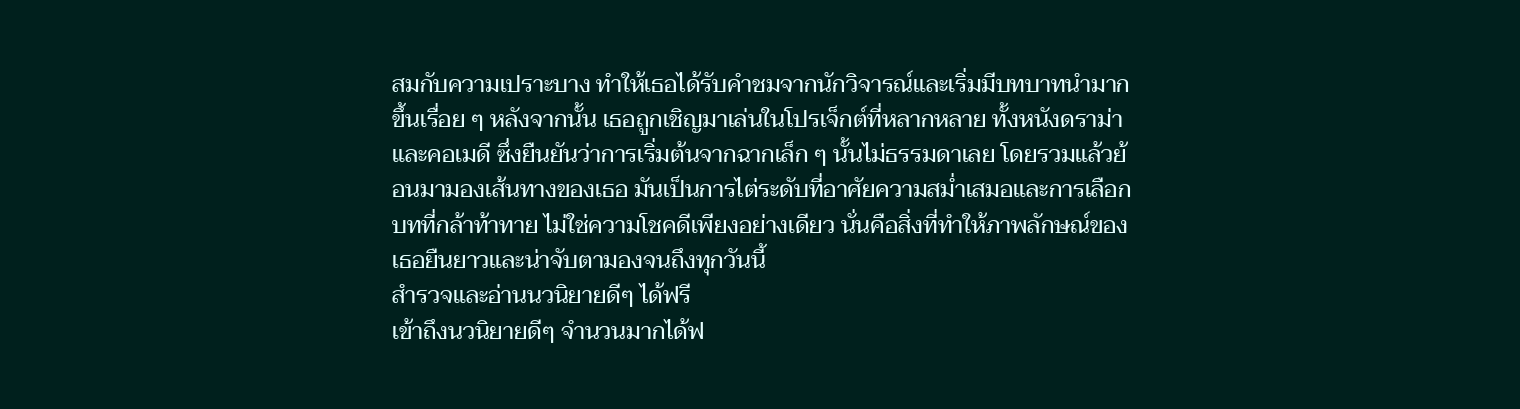สมกับความเปราะบาง ทำให้เธอได้รับคำชมจากนักวิจารณ์และเริ่มมีบทบาทนำมากขึ้นเรื่อย ๆ หลังจากนั้น เธอถูกเชิญมาเล่นในโปรเจ็กต์ที่หลากหลาย ทั้งหนังดราม่าและคอเมดี ซึ่งยืนยันว่าการเริ่มต้นจากฉากเล็ก ๆ นั้นไม่ธรรมดาเลย โดยรวมแล้วย้อนมามองเส้นทางของเธอ มันเป็นการไต่ระดับที่อาศัยความสม่ำเสมอและการเลือกบทที่กล้าท้าทาย ไม่ใช่ความโชคดีเพียงอย่างเดียว นั่นคือสิ่งที่ทำให้ภาพลักษณ์ของเธอยืนยาวและน่าจับตามองจนถึงทุกวันนี้
สำรวจและอ่านนวนิยายดีๆ ได้ฟรี
เข้าถึงนวนิยายดีๆ จำนวนมากได้ฟ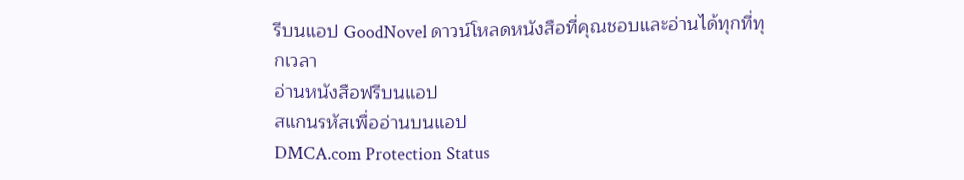รีบนแอป GoodNovel ดาวน์โหลดหนังสือที่คุณชอบและอ่านได้ทุกที่ทุกเวลา
อ่านหนังสือฟรีบนแอป
สแกนรหัสเพื่ออ่านบนแอป
DMCA.com Protection Status